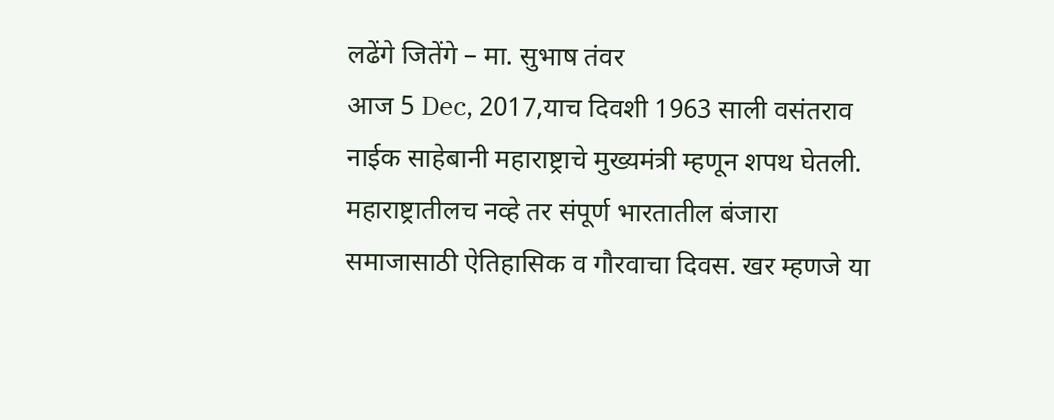लढेंगे जितेंगे – मा. सुभाष तंवर
आज 5 Dec, 2017,याच दिवशी 1963 साली वसंतराव नाईक साहेबानी महाराष्ट्राचे मुख्यमंत्री म्हणून शपथ घेतली. महाराष्ट्रातीलच नव्हे तर संपूर्ण भारतातील बंजारा समाजासाठी ऐतिहासिक व गौरवाचा दिवस. खर म्हणजे या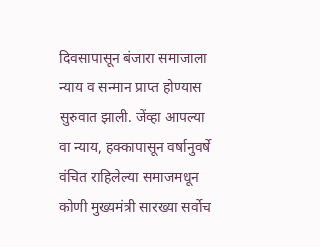दिवसापासून बंजारा समाजाला न्याय व सन्मान प्राप्त होण्यास सुरुवात झाली. जेंव्हा आपल्या वा न्याय, हक्कापासून वर्षानुवर्षे वंचित राहिलेल्या समाजमधून कोणी मुख्यमंत्री सारख्या सर्वोच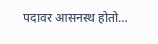पदावर आसनस्थ होतो…